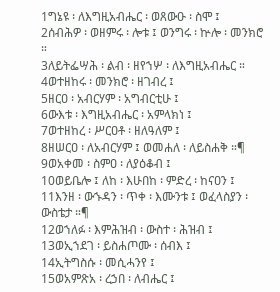1ግኔዩ ፡ ለእግዚአብሔር ፡ ወጸውዑ ፡ ስሞ ፤
2ሰብሕዎ ፡ ወዘምሩ ፡ ሎቱ ፤ ወንግሩ ፡ ኵሎ ፡ መንክሮ ።
3ለይትፌሣሕ ፡ ልብ ፡ ዘየኀሦ ፡ ለእግዚአብሔር ።
4ወተዘከሩ ፡ መንክሮ ፡ ዘገብረ ፤
5ዘርዐ ፡ አብርሃም ፡ አግብርቲሁ ፤
6ውእቱ ፡ እግዚአብሔር ፡ አምላክነ ፤
7ወተዘከረ ፡ ሥርዐቶ ፡ ዘለዓለም ፤
8ዘሠርዐ ፡ ለአብርሃም ፤ ወመሐለ ፡ ለይስሐቅ ።¶
9ወአቀመ ፡ ስምዐ ፡ ለያዕቆብ ፤
10ወይቤሎ ፤ ለከ ፡ እሁበከ ፡ ምድረ ፡ ከናዐን ፤
11እንዘ ፡ ውኁዳን ፡ ጥቀ ፡ እሙንቱ ፤ ወፈላስያን ፡ ውስቴታ ።¶
12ወኀለፉ ፡ እምሕዝብ ፡ ውስተ ፡ ሕዝብ ፤
13ወኢኀደገ ፡ ይስሐጦሙ ፡ ሰብእ ፤
14ኢትግስሱ ፡ መሲሓንየ ፤
15ወአምጽአ ፡ ረኃበ ፡ ለብሔር ፤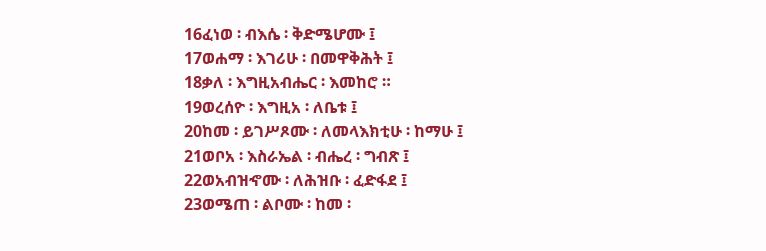16ፈነወ ፡ ብእሴ ፡ ቅድሜሆሙ ፤
17ወሐማ ፡ እገሪሁ ፡ በመዋቅሕት ፤
18ቃለ ፡ እግዚአብሔር ፡ እመከሮ ።
19ወረሰዮ ፡ እግዚአ ፡ ለቤቱ ፤
20ከመ ፡ ይገሥጾሙ ፡ ለመላእክቲሁ ፡ ከማሁ ፤
21ወቦአ ፡ እስራኤል ፡ ብሔረ ፡ ግብጽ ፤
22ወአብዝኆሙ ፡ ለሕዝቡ ፡ ፈድፋደ ፤
23ወሜጠ ፡ ልቦሙ ፡ ከመ ፡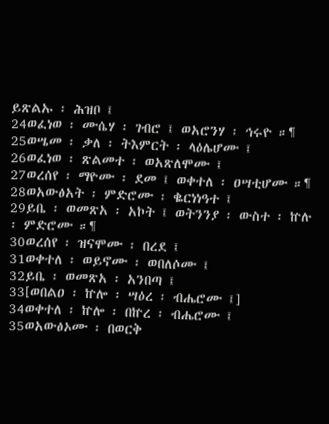ይጽልኡ ፡ ሕዝቦ ፤
24ወፈነወ ፡ ሙሴሃ ፡ ገብሮ ፤ ወአሮንሃ ፡ ኅሩዮ ።¶
25ወሤመ ፡ ቃለ ፡ ትእምርት ፡ ላዕሌሆሙ ፤
26ወፈነወ ፡ ጽልመተ ፡ ወአጽለሞሙ ፤
27ወረሰየ ፡ ማዮሙ ፡ ደመ ፤ ወቀተለ ፡ ዐሣቲሆሙ ።¶
28ወአውፅአት ፡ ምድሮሙ ፡ ቈርነነዓተ ፤
29ይቤ ፡ ወመጽአ ፡ አኮት ፤ ወትንንያ ፡ ውስተ ፡ ኵሉ ፡ ምድሮሙ ።¶
30ወረሰየ ፡ ዝናሞሙ ፡ በረደ ፤
31ወቀተለ ፡ ወይኖሙ ፡ ወበለሶሙ ፤
32ይቤ ፡ ወመጽአ ፡ አንበጣ ፤
33[ወበልዐ ፡ ኵሎ ፡ ሣዕረ ፡ ብሔሮሙ ፤]
34ወቀተለ ፡ ኵሎ ፡ በኵረ ፡ ብሔሮሙ ፤
35ወአውፅኦሙ ፡ በወርቅ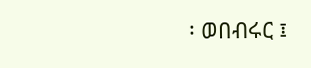፡ ወበብሩር ፤